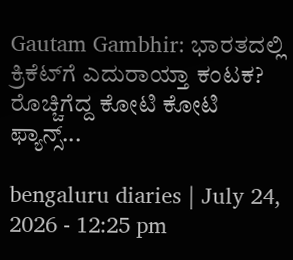Gautam Gambhir: ಭಾರತದಲ್ಲಿ ಕ್ರಿಕೆಟ್‌ಗೆ ಎದುರಾಯ್ತಾ ಕಂಟಕ? ರೊಚ್ಚಿಗೆದ್ದ ಕೋಟಿ ಕೋಟಿ ಫ್ಯಾನ್ಸ್...

bengaluru diaries | July 24, 2026 - 12:25 pm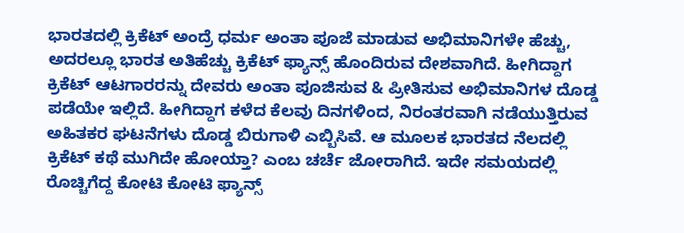ಭಾರತದಲ್ಲಿ ಕ್ರಿಕೆಟ್ ಅಂದ್ರೆ ಧರ್ಮ ಅಂತಾ ಪೂಜೆ ಮಾಡುವ ಅಭಿಮಾನಿಗಳೇ ಹೆಚ್ಚು, ಅದರಲ್ಲೂ ಭಾರತ ಅತಿಹೆಚ್ಚು ಕ್ರಿಕೆಟ್ ಫ್ಯಾನ್ಸ್ ಹೊಂದಿರುವ ದೇಶವಾಗಿದೆ. ಹೀಗಿದ್ದಾಗ ಕ್ರಿಕೆಟ್ ಆಟಗಾರರನ್ನು ದೇವರು ಅಂತಾ ಪೂಜಿಸುವ & ಪ್ರೀತಿಸುವ ಅಭಿಮಾನಿಗಳ ದೊಡ್ಡ ಪಡೆಯೇ ಇಲ್ಲಿದೆ. ಹೀಗಿದ್ದಾಗ ಕಳೆದ ಕೆಲವು ದಿನಗಳಿಂದ, ನಿರಂತರವಾಗಿ ನಡೆಯುತ್ತಿರುವ ಅಹಿತಕರ ಘಟನೆಗಳು ದೊಡ್ಡ ಬಿರುಗಾಳಿ ಎಬ್ಬಿಸಿವೆ. ಆ ಮೂಲಕ ಭಾರತದ ನೆಲದಲ್ಲಿ ಕ್ರಿಕೆಟ್ ಕಥೆ ಮುಗಿದೇ ಹೋಯ್ತಾ? ಎಂಬ ಚರ್ಚೆ ಜೋರಾಗಿದೆ. ಇದೇ ಸಮಯದಲ್ಲಿ ರೊಚ್ಚಿಗೆದ್ದ ಕೋಟಿ ಕೋಟಿ ಫ್ಯಾನ್ಸ್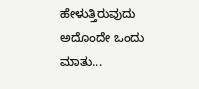ಹೇಳುತ್ತಿರುವುದು ಅದೊಂದೇ ಒಂದು ಮಾತು...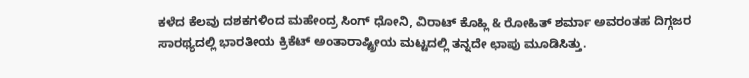ಕಳೆದ ಕೆಲವು ದಶಕಗಳಿಂದ ಮಹೇಂದ್ರ ಸಿಂಗ್ ಧೋನಿ, ವಿರಾಟ್ ಕೊಹ್ಲಿ & ರೋಹಿತ್ ಶರ್ಮಾ ಅವರಂತಹ ದಿಗ್ಗಜರ ಸಾರಥ್ಯದಲ್ಲಿ ಭಾರತೀಯ ಕ್ರಿಕೆಟ್ ಅಂತಾರಾಷ್ಟ್ರೀಯ ಮಟ್ಟದಲ್ಲಿ ತನ್ನದೇ ಛಾಪು ಮೂಡಿಸಿತ್ತು.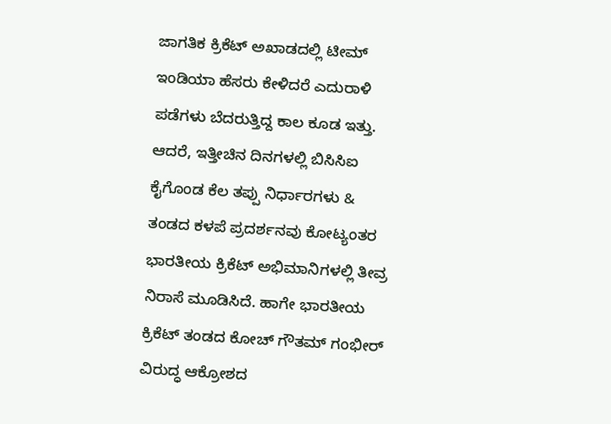ಜಾಗತಿಕ ಕ್ರಿಕೆಟ್ ಅಖಾಡದಲ್ಲಿ ಟೀಮ್ ಇಂಡಿಯಾ ಹೆಸರು ಕೇಳಿದರೆ ಎದುರಾಳಿ ಪಡೆಗಳು ಬೆದರುತ್ತಿದ್ದ ಕಾಲ ಕೂಡ ಇತ್ತು. ಆದರೆ, ಇತ್ತೀಚಿನ ದಿನಗಳಲ್ಲಿ ಬಿಸಿಸಿಐ ಕೈಗೊಂಡ ಕೆಲ ತಪ್ಪು ನಿರ್ಧಾರಗಳು & ತಂಡದ ಕಳಪೆ ಪ್ರದರ್ಶನವು ಕೋಟ್ಯಂತರ ಭಾರತೀಯ ಕ್ರಿಕೆಟ್ ಅಭಿಮಾನಿಗಳಲ್ಲಿ ತೀವ್ರ ನಿರಾಸೆ ಮೂಡಿಸಿದೆ. ಹಾಗೇ ಭಾರತೀಯ ಕ್ರಿಕೆಟ್ ತಂಡದ ಕೋಚ್ ಗೌತಮ್ ಗಂಭೀರ್ ವಿರುದ್ಧ ಆಕ್ರೋಶದ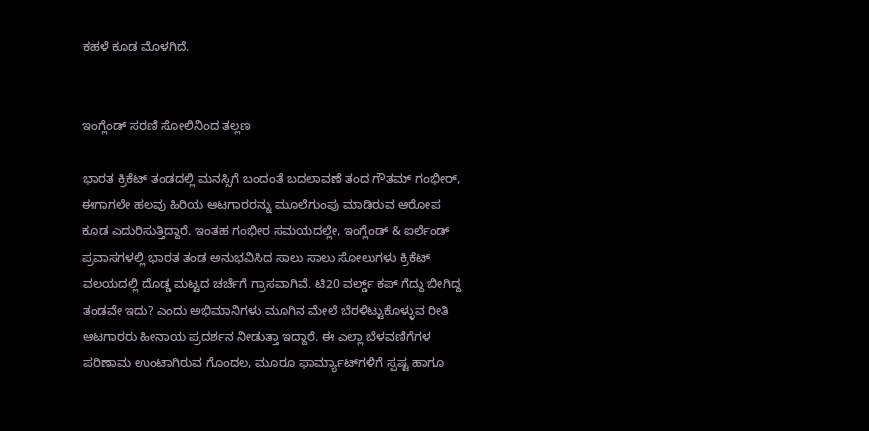ಕಹಳೆ ಕೂಡ ಮೊಳಗಿದೆ.


ಇಂಗ್ಲೆಂಡ್ ಸರಣಿ ಸೋಲಿನಿಂದ ತಲ್ಲಣ

ಭಾರತ ಕ್ರಿಕೆಟ್ ತಂಡದಲ್ಲಿ ಮನಸ್ಸಿಗೆ ಬಂದಂತೆ ಬದಲಾವಣೆ ತಂದ ಗೌತಮ್ ಗಂಭೀರ್, ಈಗಾಗಲೇ ಹಲವು ಹಿರಿಯ ಆಟಗಾರರನ್ನು ಮೂಲೆಗುಂಪು ಮಾಡಿರುವ ಆರೋಪ ಕೂಡ ಎದುರಿಸುತ್ತಿದ್ದಾರೆ. ಇಂತಹ ಗಂಭೀರ ಸಮಯದಲ್ಲೇ, ಇಂಗ್ಲೆಂಡ್ & ಐರ್ಲೆಂಡ್ ಪ್ರವಾಸಗಳಲ್ಲಿ ಭಾರತ ತಂಡ ಅನುಭವಿಸಿದ ಸಾಲು ಸಾಲು ಸೋಲುಗಳು ಕ್ರಿಕೆಟ್ ವಲಯದಲ್ಲಿ ದೊಡ್ಡ ಮಟ್ಟದ ಚರ್ಚೆಗೆ ಗ್ರಾಸವಾಗಿವೆ. ಟಿ20 ವರ್ಲ್ಡ್ ಕಪ್ ಗೆದ್ದು ಬೀಗಿದ್ದ ತಂಡವೇ ಇದು? ಎಂದು ಅಭಿಮಾನಿಗಳು ಮೂಗಿನ ಮೇಲೆ ಬೆರಳಿಟ್ಟುಕೊಳ್ಳುವ ರೀತಿ ಆಟಗಾರರು ಹೀನಾಯ ಪ್ರದರ್ಶನ ನೀಡುತ್ತಾ ಇದ್ದಾರೆ. ಈ ಎಲ್ಲಾ ಬೆಳವಣಿಗೆಗಳ ಪರಿಣಾಮ ಉಂಟಾಗಿರುವ ಗೊಂದಲ, ಮೂರೂ ಫಾರ್ಮ್ಯಾಟ್‌ಗಳಿಗೆ ಸ್ಪಷ್ಟ ಹಾಗೂ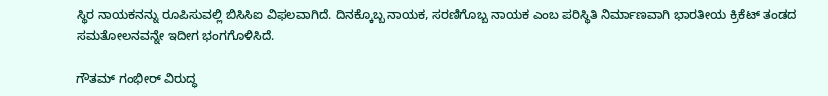ಸ್ಥಿರ ನಾಯಕನನ್ನು ರೂಪಿಸುವಲ್ಲಿ ಬಿಸಿಸಿಐ ವಿಫಲವಾಗಿದೆ. ದಿನಕ್ಕೊಬ್ಬ ನಾಯಕ, ಸರಣಿಗೊಬ್ಬ ನಾಯಕ ಎಂಬ ಪರಿಸ್ಥಿತಿ ನಿರ್ಮಾಣವಾಗಿ ಭಾರತೀಯ ಕ್ರಿಕೆಟ್ ತಂಡದ ಸಮತೋಲನವನ್ನೇ ಇದೀಗ ಭಂಗಗೊಳಿಸಿದೆ.

ಗೌತಮ್ ಗಂಭೀರ್ ವಿರುದ್ಧ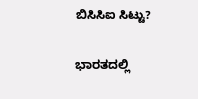ಬಿಸಿಸಿಐ ಸಿಟ್ಟು?

ಭಾರತದಲ್ಲಿ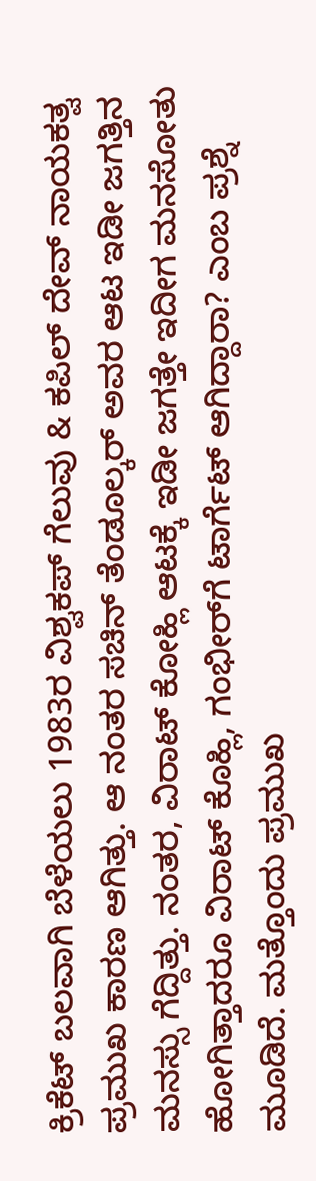ಕ್ರಿಕೆಟ್ ಬಲವಾಗಿ ಬೆಳೆಯಲು 1983ರ ವಿಶ್ವಕಪ್ ಗೆಲುವು & ಕಪಿಲ್ ದೇವ್ ನಾಯಕತ್ವ ಪ್ರಮುಖ ಕಾರಣ ಆಗಿತ್ತು. ಆ ನಂತರ ಸಚಿನ್ ತೆಂಡೂಲ್ಕರ್ ಅವರ ಆಟ ಇಡೀ ಜಗತ್ತಿನ ಮನಸ್ಸು ಗೆದ್ದಿತ್ತು. ನಂತರ, ವಿರಾಟ್ ಕೋಹ್ಲಿ ಆಟಕ್ಕೆ ಇಡೀ ಜಗತ್ತೇ ಇದೀಗ ಮನಸೋತು ಹೋಗಿತ್ತಾದರೂ ವಿರಾಟ್ ಕೊಹ್ಲಿ, ಗಂಭೀರ್‌ಗೆ ಟಾರ್ಗೆಟ್ ಆಗಿದ್ದಾರಾ? ಎಂಬ ಪ್ರಶ್ನೆ ಮೂಡಿದೆ. ಮತ್ತೊಂದು ಪ್ರಮುಖ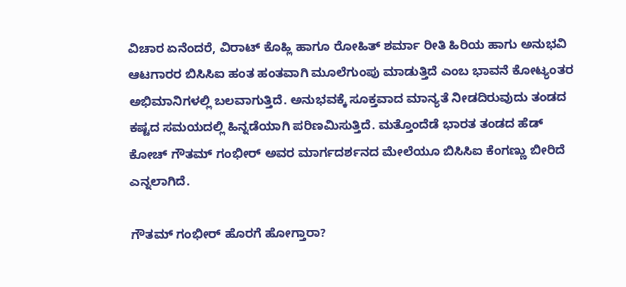ವಿಚಾರ ಏನೆಂದರೆ, ವಿರಾಟ್ ಕೊಹ್ಲಿ ಹಾಗೂ ರೋಹಿತ್ ಶರ್ಮಾ ರೀತಿ ಹಿರಿಯ ಹಾಗು ಅನುಭವಿ ಆಟಗಾರರ ಬಿಸಿಸಿಐ ಹಂತ ಹಂತವಾಗಿ ಮೂಲೆಗುಂಪು ಮಾಡುತ್ತಿದೆ ಎಂಬ ಭಾವನೆ ಕೋಟ್ಯಂತರ ಅಭಿಮಾನಿಗಳಲ್ಲಿ ಬಲವಾಗುತ್ತಿದೆ. ಅನುಭವಕ್ಕೆ ಸೂಕ್ತವಾದ ಮಾನ್ಯತೆ ನೀಡದಿರುವುದು ತಂಡದ ಕಷ್ಟದ ಸಮಯದಲ್ಲಿ ಹಿನ್ನಡೆಯಾಗಿ ಪರಿಣಮಿಸುತ್ತಿದೆ. ಮತ್ತೊಂದೆಡೆ ಭಾರತ ತಂಡದ ಹೆಡ್ ಕೋಚ್ ಗೌತಮ್ ಗಂಭೀರ್ ಅವರ ಮಾರ್ಗದರ್ಶನದ ಮೇಲೆಯೂ ಬಿಸಿಸಿಐ ಕೆಂಗಣ್ಣು ಬೀರಿದೆ ಎನ್ನಲಾಗಿದೆ.

ಗೌತಮ್ ಗಂಭೀರ್ ಹೊರಗೆ ಹೋಗ್ತಾರಾ?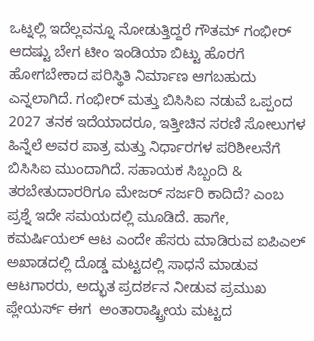ಒಟ್ನಲ್ಲಿ ಇದೆಲ್ಲವನ್ನೂ ನೋಡುತ್ತಿದ್ದರೆ ಗೌತಮ್ ಗಂಭೀರ್ ಆದಷ್ಟು ಬೇಗ ಟೀಂ ಇಂಡಿಯಾ ಬಿಟ್ಟು ಹೊರಗೆ ಹೋಗಬೇಕಾದ ಪರಿಸ್ಥಿತಿ ನಿರ್ಮಾಣ ಆಗಬಹುದು ಎನ್ನಲಾಗಿದೆ. ಗಂಭೀರ್ ಮತ್ತು ಬಿಸಿಸಿಐ ನಡುವೆ ಒಪ್ಪಂದ 2027 ತನಕ ಇದೆಯಾದರೂ, ಇತ್ತೀಚಿನ ಸರಣಿ ಸೋಲುಗಳ ಹಿನ್ನೆಲೆ ಅವರ ಪಾತ್ರ ಮತ್ತು ನಿರ್ಧಾರಗಳ ಪರಿಶೀಲನೆಗೆ ಬಿಸಿಸಿಐ ಮುಂದಾಗಿದೆ. ಸಹಾಯಕ ಸಿಬ್ಬಂದಿ & ತರಬೇತುದಾರರಿಗೂ ಮೇಜರ್ ಸರ್ಜರಿ ಕಾದಿದೆ? ಎಂಬ ಪ್ರಶ್ನೆ ಇದೇ ಸಮಯದಲ್ಲಿ ಮೂಡಿದೆ. ಹಾಗೇ, ಕಮರ್ಷಿಯಲ್ ಆಟ ಎಂದೇ ಹೆಸರು ಮಾಡಿರುವ ಐಪಿಎಲ್‌ ಅಖಾಡದಲ್ಲಿ ದೊಡ್ಡ ಮಟ್ಟದಲ್ಲಿ ಸಾಧನೆ ಮಾಡುವ ಆಟಗಾರರು, ಅದ್ಭುತ ಪ್ರದರ್ಶನ ನೀಡುವ ಪ್ರಮುಖ ಪ್ಲೇಯರ್ಸ್ ಈಗ  ಅಂತಾರಾಷ್ಟ್ರೀಯ ಮಟ್ಟದ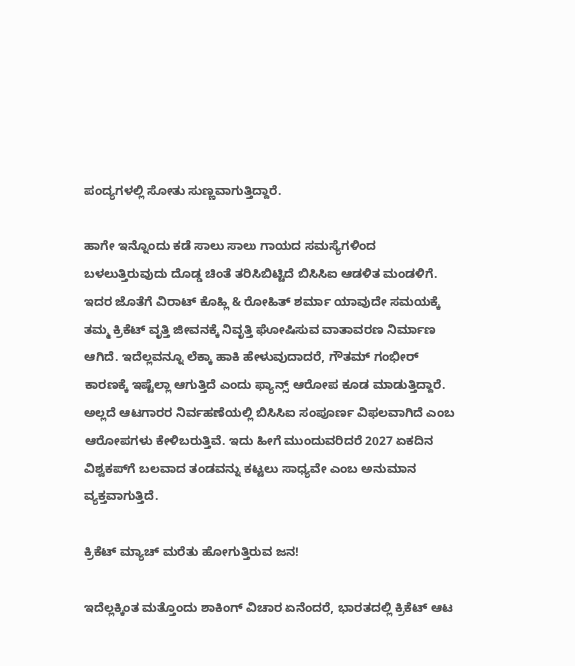ಪಂದ್ಯಗಳಲ್ಲಿ ಸೋತು ಸುಣ್ಣವಾಗುತ್ತಿದ್ದಾರೆ.

ಹಾಗೇ ಇನ್ನೊಂದು ಕಡೆ ಸಾಲು ಸಾಲು ಗಾಯದ ಸಮಸ್ಯೆಗಳಿಂದ ಬಳಲುತ್ತಿರುವುದು ದೊಡ್ಡ ಚಿಂತೆ ತರಿಸಿಬಿಟ್ಟಿದೆ ಬಿಸಿಸಿಐ ಆಡಳಿತ ಮಂಡಳಿಗೆ. ಇದರ ಜೊತೆಗೆ ವಿರಾಟ್ ಕೊಹ್ಲಿ & ರೋಹಿತ್ ಶರ್ಮಾ ಯಾವುದೇ ಸಮಯಕ್ಕೆ ತಮ್ಮ ಕ್ರಿಕೆಟ್ ವೃತ್ತಿ ಜೀವನಕ್ಕೆ ನಿವೃತ್ತಿ ಘೋಷಿಸುವ ವಾತಾವರಣ ನಿರ್ಮಾಣ ಆಗಿದೆ. ಇದೆಲ್ಲವನ್ನೂ ಲೆಕ್ಕಾ ಹಾಕಿ ಹೇಳುವುದಾದರೆ, ಗೌತಮ್ ಗಂಭೀರ್ ಕಾರಣಕ್ಕೆ ಇಷ್ಟೆಲ್ಲಾ ಆಗುತ್ತಿದೆ ಎಂದು ಫ್ಯಾನ್ಸ್ ಆರೋಪ ಕೂಡ ಮಾಡುತ್ತಿದ್ದಾರೆ. ಅಲ್ಲದೆ ಆಟಗಾರರ ನಿರ್ವಹಣೆಯಲ್ಲಿ ಬಿಸಿಸಿಐ ಸಂಪೂರ್ಣ ವಿಫಲವಾಗಿದೆ ಎಂಬ ಆರೋಪಗಳು ಕೇಳಿಬರುತ್ತಿವೆ. ಇದು ಹೀಗೆ ಮುಂದುವರಿದರೆ 2027 ಏಕದಿನ ವಿಶ್ವಕಪ್‌ಗೆ ಬಲವಾದ ತಂಡವನ್ನು ಕಟ್ಟಲು ಸಾಧ್ಯವೇ ಎಂಬ ಅನುಮಾನ ವ್ಯಕ್ತವಾಗುತ್ತಿದೆ.

ಕ್ರಿಕೆಟ್ ಮ್ಯಾಚ್ ಮರೆತು ಹೋಗುತ್ತಿರುವ ಜನ!

ಇದೆಲ್ಲಕ್ಕಿಂತ ಮತ್ತೊಂದು ಶಾಕಿಂಗ್ ವಿಚಾರ ಏನೆಂದರೆ, ಭಾರತದಲ್ಲಿ ಕ್ರಿಕೆಟ್ ಆಟ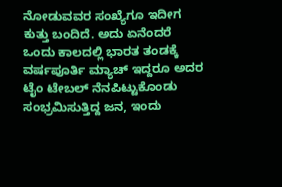ನೋಡುವವರ ಸಂಖ್ಯೆಗೂ ಇದೀಗ ಕುತ್ತು ಬಂದಿದೆ. ಅದು ಏನೆಂದರೆ ಒಂದು ಕಾಲದಲ್ಲಿ ಭಾರತ ತಂಡಕ್ಕೆ ವರ್ಷಪೂರ್ತಿ ಮ್ಯಾಚ್ ಇದ್ದರೂ ಅದರ ಟೈಂ ಟೇಬಲ್ ನೆನಪಿಟ್ಟುಕೊಂಡು ಸಂಭ್ರಮಿಸುತ್ತಿದ್ದ ಜನ, ಇಂದು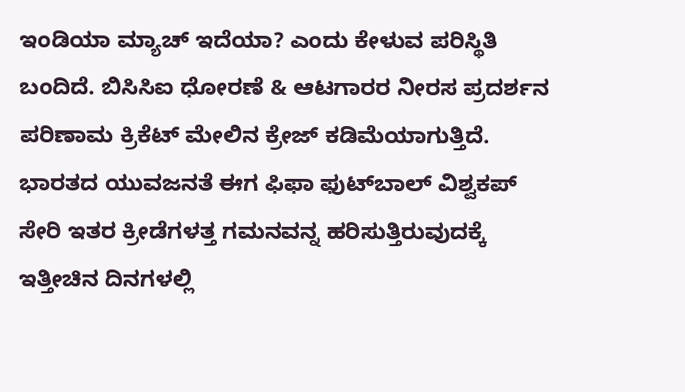ಇಂಡಿಯಾ ಮ್ಯಾಚ್ ಇದೆಯಾ? ಎಂದು ಕೇಳುವ ಪರಿಸ್ಥಿತಿ ಬಂದಿದೆ. ಬಿಸಿಸಿಐ ಧೋರಣೆ & ಆಟಗಾರರ ನೀರಸ ಪ್ರದರ್ಶನ ಪರಿಣಾಮ ಕ್ರಿಕೆಟ್ ಮೇಲಿನ ಕ್ರೇಜ್ ಕಡಿಮೆಯಾಗುತ್ತಿದೆ. ಭಾರತದ ಯುವಜನತೆ ಈಗ ಫಿಫಾ ಫುಟ್‌ಬಾಲ್ ವಿಶ್ವಕಪ್ ಸೇರಿ ಇತರ ಕ್ರೀಡೆಗಳತ್ತ ಗಮನವನ್ನ ಹರಿಸುತ್ತಿರುವುದಕ್ಕೆ ಇತ್ತೀಚಿನ ದಿನಗಳಲ್ಲಿ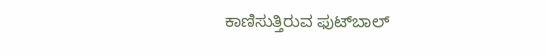ಕಾಣಿಸುತ್ತಿರುವ ಫುಟ್‌ಬಾಲ್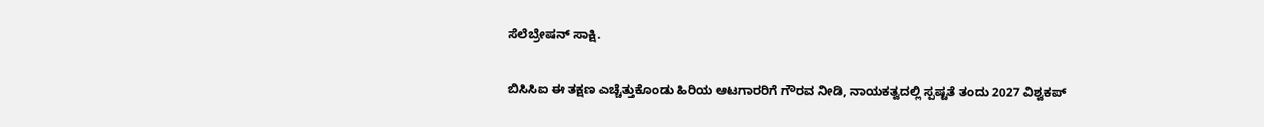ಸೆಲೆಬ್ರೇಷನ್ ಸಾಕ್ಷಿ.

ಬಿಸಿಸಿಐ ಈ ತಕ್ಷಣ ಎಚ್ಚೆತ್ತುಕೊಂಡು ಹಿರಿಯ ಆಟಗಾರರಿಗೆ ಗೌರವ ನೀಡಿ, ನಾಯಕತ್ವದಲ್ಲಿ ಸ್ಪಷ್ಟತೆ ತಂದು 2027 ವಿಶ್ವಕಪ್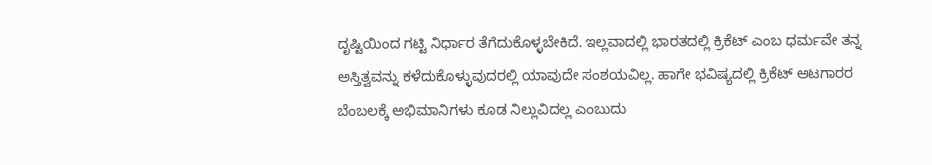ದೃಷ್ಟಿಯಿಂದ ಗಟ್ಟಿ ನಿರ್ಧಾರ ತೆಗೆದುಕೊಳ್ಳಬೇಕಿದೆ. ಇಲ್ಲವಾದಲ್ಲಿ ಭಾರತದಲ್ಲಿ ಕ್ರಿಕೆಟ್ ಎಂಬ ಧರ್ಮವೇ ತನ್ನ ಅಸ್ತಿತ್ವವನ್ನು ಕಳೆದುಕೊಳ್ಳುವುದರಲ್ಲಿ ಯಾವುದೇ ಸಂಶಯವಿಲ್ಲ. ಹಾಗೇ ಭವಿಷ್ಯದಲ್ಲಿ ಕ್ರಿಕೆಟ್ ಆಟಗಾರರ ಬೆಂಬಲಕ್ಕೆ ಅಭಿಮಾನಿಗಳು ಕೂಡ ನಿಲ್ಲುವಿದಲ್ಲ ಎಂಬುದು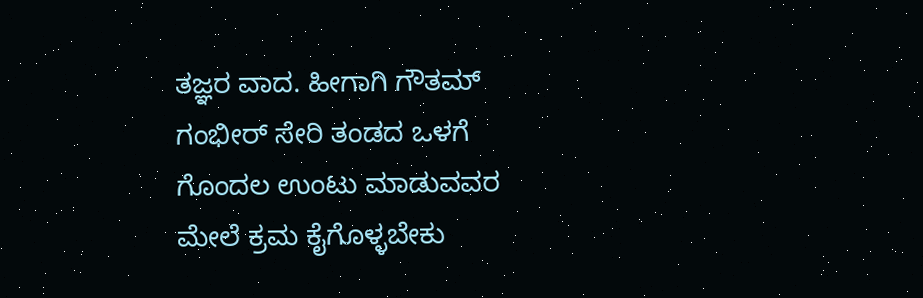ತಜ್ಞರ ವಾದ. ಹೀಗಾಗಿ ಗೌತಮ್ ಗಂಭೀರ್ ಸೇರಿ ತಂಡದ ಒಳಗೆ ಗೊಂದಲ ಉಂಟು ಮಾಡುವವರ ಮೇಲೆ ಕ್ರಮ ಕೈಗೊಳ್ಳಬೇಕು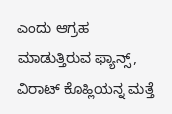ಎಂದು ಆಗ್ರಹ ಮಾಡುತ್ತಿರುವ ಫ್ಯಾನ್ಸ್, ವಿರಾಟ್ ಕೊಹ್ಲಿಯನ್ನ ಮತ್ತೆ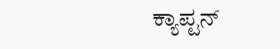ಕ್ಯಾಪ್ಟನ್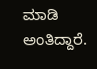ಮಾಡಿ ಅಂತಿದ್ದಾರೆ.